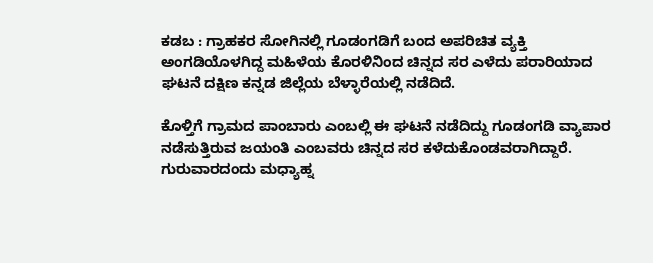ಕಡಬ : ಗ್ರಾಹಕರ ಸೋಗಿನಲ್ಲಿ ಗೂಡಂಗಡಿಗೆ ಬಂದ ಅಪರಿಚಿತ ವ್ಯಕ್ತಿ ಅಂಗಡಿಯೊಳಗಿದ್ದ ಮಹಿಳೆಯ ಕೊರಳಿನಿಂದ ಚಿನ್ನದ ಸರ ಎಳೆದು ಪರಾರಿಯಾದ ಘಟನೆ ದಕ್ಷಿಣ ಕನ್ನಡ ಜಿಲ್ಲೆಯ ಬೆಳ್ಳಾರೆಯಲ್ಲಿ ನಡೆದಿದೆ.

ಕೊಳ್ತಿಗೆ ಗ್ರಾಮದ ಪಾಂಬಾರು ಎಂಬಲ್ಲಿ ಈ ಘಟನೆ ನಡೆದಿದ್ದು ಗೂಡಂಗಡಿ ವ್ಯಾಪಾರ ನಡೆಸುತ್ತಿರುವ ಜಯಂತಿ ಎಂಬವರು ಚಿನ್ನದ ಸರ ಕಳೆದುಕೊಂಡವರಾಗಿದ್ದಾರೆ. ಗುರುವಾರದಂದು ಮಧ್ಯಾಹ್ನ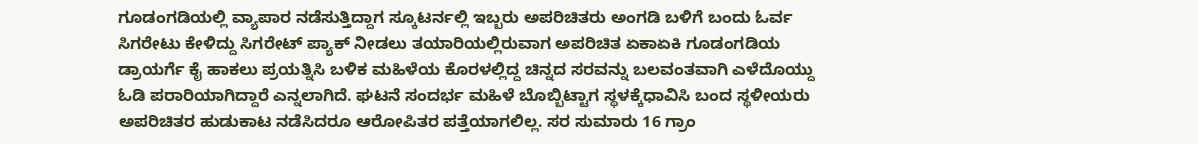ಗೂಡಂಗಡಿಯಲ್ಲಿ ವ್ಯಾಪಾರ ನಡೆಸುತ್ತಿದ್ದಾಗ ಸ್ಕೂಟರ್ನಲ್ಲಿ ಇಬ್ಬರು ಅಪರಿಚಿತರು ಅಂಗಡಿ ಬಳಿಗೆ ಬಂದು ಓರ್ವ ಸಿಗರೇಟು ಕೇಳಿದ್ದು ಸಿಗರೇಟ್ ಪ್ಯಾಕ್ ನೀಡಲು ತಯಾರಿಯಲ್ಲಿರುವಾಗ ಅಪರಿಚಿತ ಏಕಾಏಕಿ ಗೂಡಂಗಡಿಯ ಡ್ರಾಯರ್ಗೆ ಕೈ ಹಾಕಲು ಪ್ರಯತ್ನಿಸಿ ಬಳಿಕ ಮಹಿಳೆಯ ಕೊರಳಲ್ಲಿದ್ದ ಚಿನ್ನದ ಸರವನ್ನು ಬಲವಂತವಾಗಿ ಎಳೆದೊಯ್ದು ಓಡಿ ಪರಾರಿಯಾಗಿದ್ದಾರೆ ಎನ್ನಲಾಗಿದೆ. ಘಟನೆ ಸಂದರ್ಭ ಮಹಿಳೆ ಬೊಬ್ಬಿಟ್ಟಾಗ ಸ್ಥಳಕ್ಕೆಧಾವಿಸಿ ಬಂದ ಸ್ಥಳೀಯರು ಅಪರಿಚಿತರ ಹುಡುಕಾಟ ನಡೆಸಿದರೂ ಆರೋಪಿತರ ಪತ್ತೆಯಾಗಲಿಲ್ಲ. ಸರ ಸುಮಾರು 16 ಗ್ರಾಂ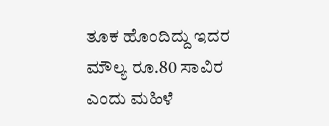ತೂಕ ಹೊಂದಿದ್ದು ಇದರ ಮೌಲ್ಯ ರೂ.80 ಸಾವಿರ ಎಂದು ಮಹಿಳೆ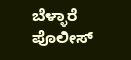ಬೆಳ್ಳಾರೆ ಪೊಲೀಸ್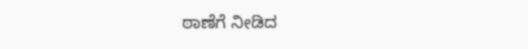ಠಾಣೆಗೆ ನೀಡಿದ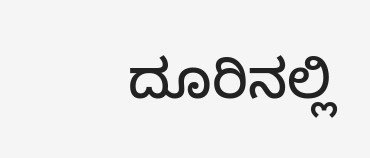ದೂರಿನಲ್ಲಿ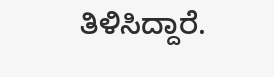ತಿಳಿಸಿದ್ದಾರೆ.